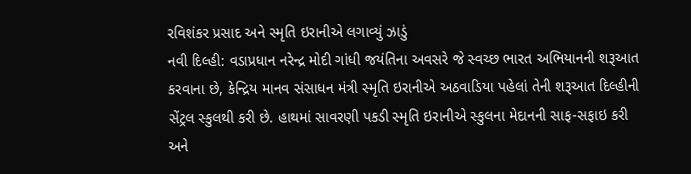રવિશંકર પ્રસાદ અને સ્મૃતિ ઇરાનીએ લગાવ્યું ઝાડું
નવી દિલ્હી: વડાપ્રધાન નરેન્દ્ર મોદી ગાંધી જયંતિના અવસરે જે સ્વચ્છ ભારત અભિયાનની શરૂઆત કરવાના છે, કેન્દ્રિય માનવ સંસાધન મંત્રી સ્મૃતિ ઇરાનીએ અઠવાડિયા પહેલાં તેની શરૂઆત દિલ્હીની સેંટ્રલ સ્કુલથી કરી છે. હાથમાં સાવરણી પકડી સ્મૃતિ ઇરાનીએ સ્કુલના મેદાનની સાફ-સફાઇ કરી અને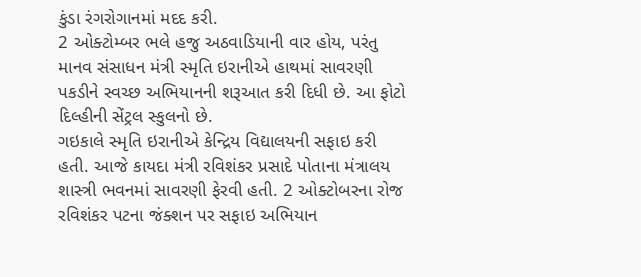કુંડા રંગરોગાનમાં મદદ કરી.
2 ઓક્ટોમ્બર ભલે હજુ અઠવાડિયાની વાર હોય, પરંતુ માનવ સંસાધન મંત્રી સ્મૃતિ ઇરાનીએ હાથમાં સાવરણી પકડીને સ્વચ્છ અભિયાનની શરૂઆત કરી દિધી છે. આ ફોટો દિલ્હીની સેંટ્રલ સ્કુલનો છે.
ગઇકાલે સ્મૃતિ ઇરાનીએ કેન્દ્રિય વિદ્યાલયની સફાઇ કરી હતી. આજે કાયદા મંત્રી રવિશંકર પ્રસાદે પોતાના મંત્રાલય શાસ્ત્રી ભવનમાં સાવરણી ફેરવી હતી. 2 ઓક્ટોબરના રોજ રવિશંકર પટના જંક્શન પર સફાઇ અભિયાન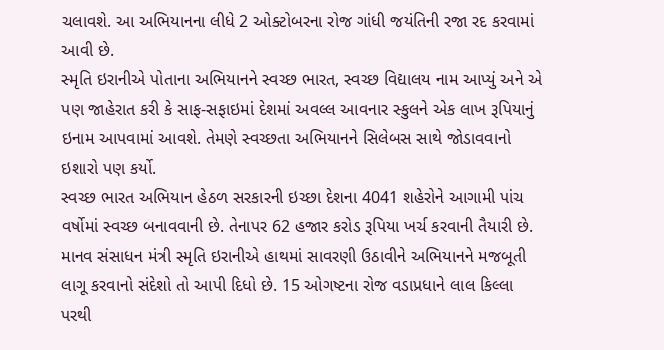ચલાવશે. આ અભિયાનના લીધે 2 ઓક્ટોબરના રોજ ગાંધી જયંતિની રજા રદ કરવામાં આવી છે.
સ્મૃતિ ઇરાનીએ પોતાના અભિયાનને સ્વચ્છ ભારત, સ્વચ્છ વિદ્યાલય નામ આપ્યું અને એ પણ જાહેરાત કરી કે સાફ-સફાઇમાં દેશમાં અવલ્લ આવનાર સ્કુલને એક લાખ રૂપિયાનું ઇનામ આપવામાં આવશે. તેમણે સ્વચ્છતા અભિયાનને સિલેબસ સાથે જોડાવવાનો ઇશારો પણ કર્યો.
સ્વચ્છ ભારત અભિયાન હેઠળ સરકારની ઇચ્છા દેશના 4041 શહેરોને આગામી પાંચ વર્ષોમાં સ્વચ્છ બનાવવાની છે. તેનાપર 62 હજાર કરોડ રૂપિયા ખર્ચ કરવાની તૈયારી છે.
માનવ સંસાધન મંત્રી સ્મૃતિ ઇરાનીએ હાથમાં સાવરણી ઉઠાવીને અભિયાનને મજબૂતી લાગૂ કરવાનો સંદેશો તો આપી દિધો છે. 15 ઓગષ્ટના રોજ વડાપ્રધાને લાલ કિલ્લા પરથી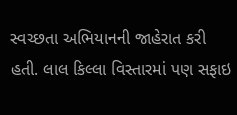સ્વચ્છતા અભિયાનની જાહેરાત કરી હતી. લાલ કિલ્લા વિસ્તારમાં પણ સફાઇ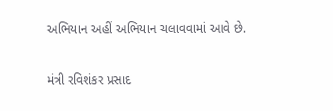અભિયાન અહીં અભિયાન ચલાવવામાં આવે છે.

મંત્રી રવિશંકર પ્રસાદ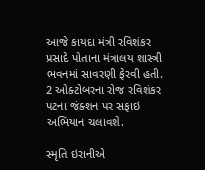આજે કાયદા મંત્રી રવિશંકર પ્રસાદે પોતાના મંત્રાલય શાસ્ત્રી ભવનમાં સાવરણી ફેરવી હતી. 2 ઓક્ટોબરના રોજ રવિશંકર પટના જંક્શન પર સફાઇ અભિયાન ચલાવશે.

સ્મૃતિ ઇરાનીએ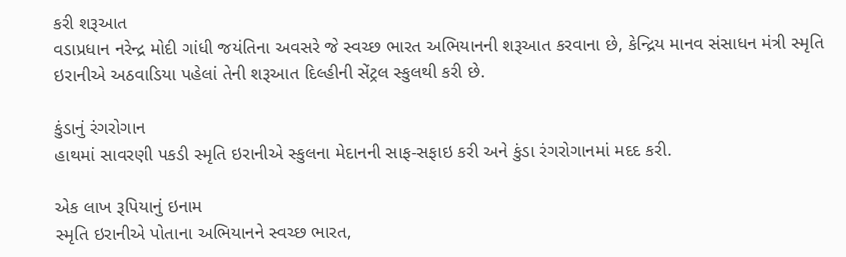કરી શરૂઆત
વડાપ્રધાન નરેન્દ્ર મોદી ગાંધી જયંતિના અવસરે જે સ્વચ્છ ભારત અભિયાનની શરૂઆત કરવાના છે, કેન્દ્રિય માનવ સંસાધન મંત્રી સ્મૃતિ ઇરાનીએ અઠવાડિયા પહેલાં તેની શરૂઆત દિલ્હીની સેંટ્રલ સ્કુલથી કરી છે.

કુંડાનું રંગરોગાન
હાથમાં સાવરણી પકડી સ્મૃતિ ઇરાનીએ સ્કુલના મેદાનની સાફ-સફાઇ કરી અને કુંડા રંગરોગાનમાં મદદ કરી.

એક લાખ રૂપિયાનું ઇનામ
સ્મૃતિ ઇરાનીએ પોતાના અભિયાનને સ્વચ્છ ભારત,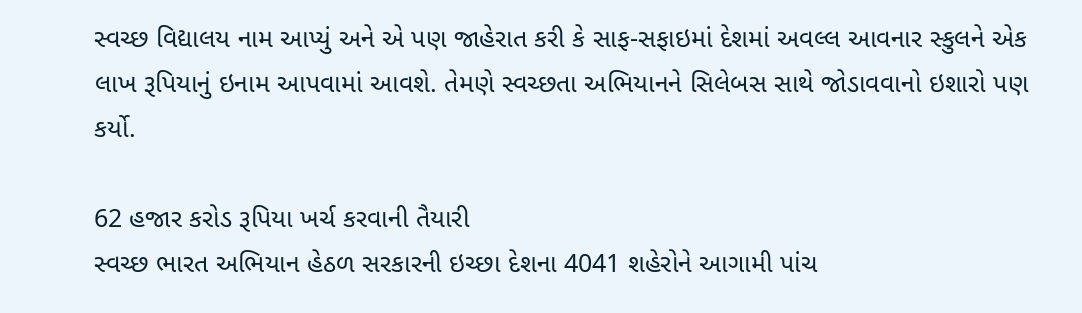સ્વચ્છ વિદ્યાલય નામ આપ્યું અને એ પણ જાહેરાત કરી કે સાફ-સફાઇમાં દેશમાં અવલ્લ આવનાર સ્કુલને એક લાખ રૂપિયાનું ઇનામ આપવામાં આવશે. તેમણે સ્વચ્છતા અભિયાનને સિલેબસ સાથે જોડાવવાનો ઇશારો પણ કર્યો.

62 હજાર કરોડ રૂપિયા ખર્ચ કરવાની તૈયારી
સ્વચ્છ ભારત અભિયાન હેઠળ સરકારની ઇચ્છા દેશના 4041 શહેરોને આગામી પાંચ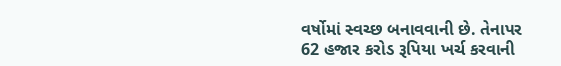વર્ષોમાં સ્વચ્છ બનાવવાની છે. તેનાપર 62 હજાર કરોડ રૂપિયા ખર્ચ કરવાની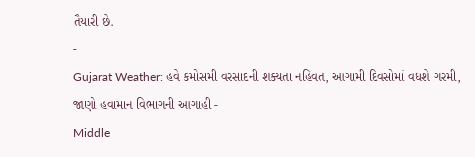તૈયારી છે.
-
Gujarat Weather: હવે કમોસમી વરસાદની શક્યતા નહિવત, આગામી દિવસોમાં વધશે ગરમી, જાણો હવામાન વિભાગની આગાહી -
Middle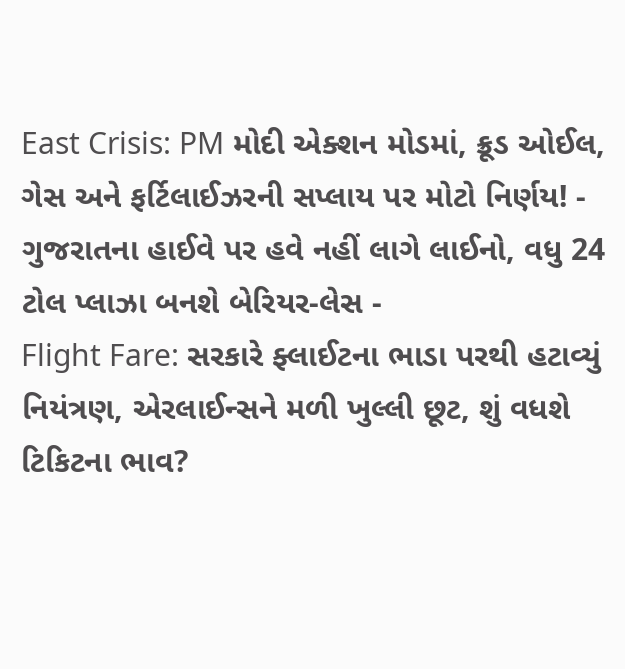East Crisis: PM મોદી એક્શન મોડમાં, ક્રૂડ ઓઈલ, ગેસ અને ફર્ટિલાઈઝરની સપ્લાય પર મોટો નિર્ણય! -
ગુજરાતના હાઈવે પર હવે નહીં લાગે લાઈનો, વધુ 24 ટોલ પ્લાઝા બનશે બેરિયર-લેસ -
Flight Fare: સરકારે ફ્લાઈટના ભાડા પરથી હટાવ્યું નિયંત્રણ, એરલાઈન્સને મળી ખુલ્લી છૂટ, શું વધશે ટિકિટના ભાવ?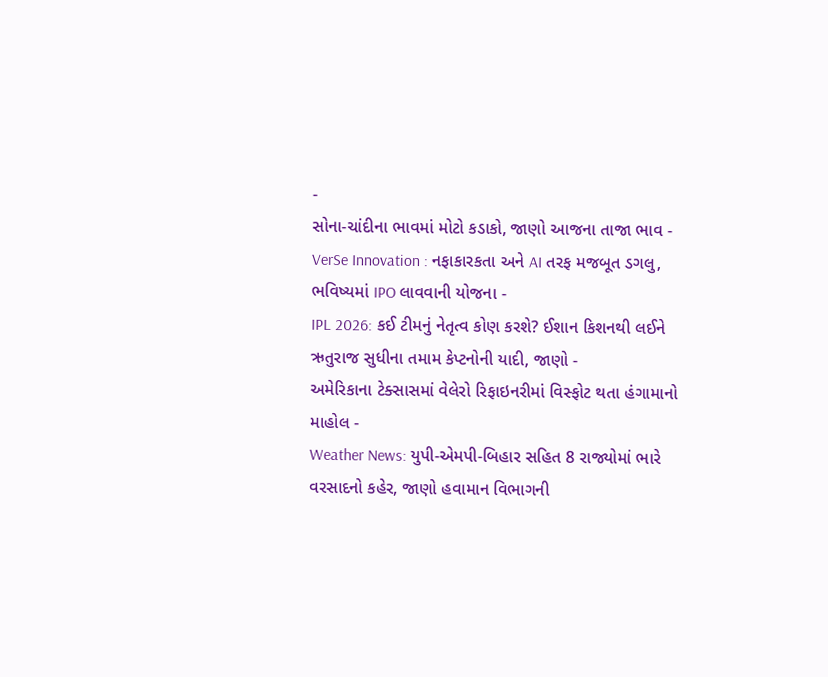-
સોના-ચાંદીના ભાવમાં મોટો કડાકો, જાણો આજના તાજા ભાવ -
VerSe Innovation : નફાકારકતા અને AI તરફ મજબૂત ડગલુ, ભવિષ્યમાં IPO લાવવાની યોજના -
IPL 2026: કઈ ટીમનું નેતૃત્વ કોણ કરશે? ઈશાન કિશનથી લઈને ઋતુરાજ સુધીના તમામ કેપ્ટનોની યાદી, જાણો -
અમેરિકાના ટેક્સાસમાં વેલેરો રિફાઇનરીમાં વિસ્ફોટ થતા હંગામાનો માહોલ -
Weather News: યુપી-એમપી-બિહાર સહિત 8 રાજ્યોમાં ભારે વરસાદનો કહેર, જાણો હવામાન વિભાગની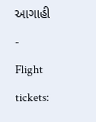આગાહી -
Flight tickets: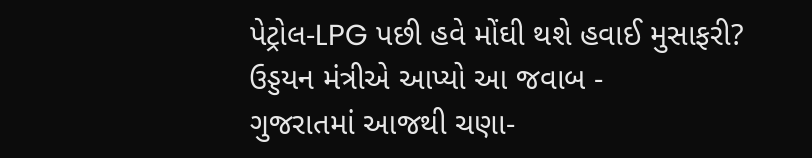પેટ્રોલ-LPG પછી હવે મોંઘી થશે હવાઈ મુસાફરી? ઉડ્ડયન મંત્રીએ આપ્યો આ જવાબ -
ગુજરાતમાં આજથી ચણા-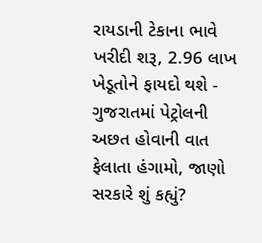રાયડાની ટેકાના ભાવે ખરીદી શરૂ, 2.96 લાખ ખેડૂતોને ફાયદો થશે -
ગુજરાતમાં પેટ્રોલની અછત હોવાની વાત ફેલાતા હંગામો, જાણો સરકારે શું કહ્યું?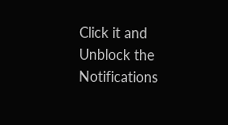Click it and Unblock the Notifications